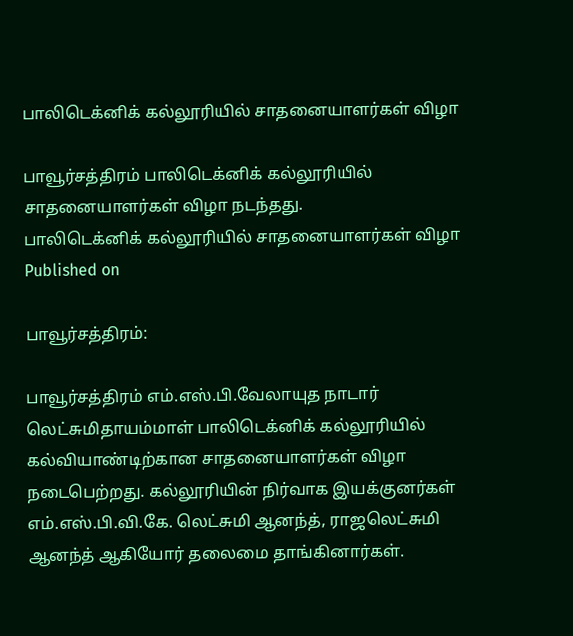பாலிடெக்னிக் கல்லூரியில் சாதனையாளர்கள் விழா

பாவூர்சத்திரம் பாலிடெக்னிக் கல்லூரியில் சாதனையாளர்கள் விழா நடந்தது.
பாலிடெக்னிக் கல்லூரியில் சாதனையாளர்கள் விழா
Published on

பாவூர்சத்திரம்:

பாவூர்சத்திரம் எம்.எஸ்.பி.வேலாயுத நாடார் லெட்சுமிதாயம்மாள் பாலிடெக்னிக் கல்லூரியில் கல்வியாண்டிற்கான சாதனையாளர்கள் விழா நடைபெற்றது. கல்லூரியின் நிர்வாக இயக்குனர்கள் எம்.எஸ்.பி.வி.கே. லெட்சுமி ஆனந்த், ராஜலெட்சுமி ஆனந்த் ஆகியோர் தலைமை தாங்கினார்கள்.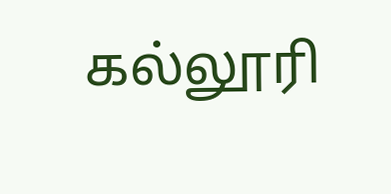கல்லூரி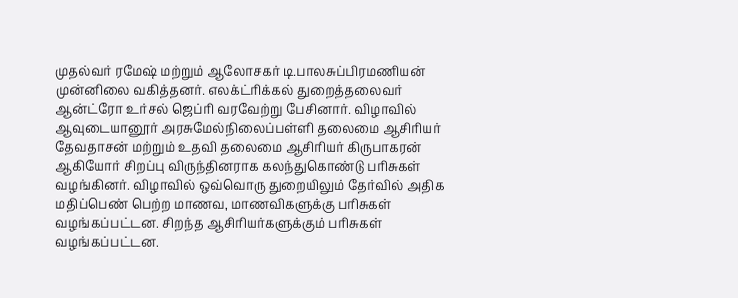முதல்வர் ரமேஷ் மற்றும் ஆலோசகர் டி.பாலசுப்பிரமணியன் முன்னிலை வகித்தனர். எலக்ட்ரிக்கல் துறைத்தலைவர் ஆன்ட்ரோ உர்சல் ஜெப்ரி வரவேற்று பேசினார். விழாவில் ஆவுடையானூர் அரசுமேல்நிலைப்பள்ளி தலைமை ஆசிரியர் தேவதாசன் மற்றும் உதவி தலைமை ஆசிரியர் கிருபாகரன் ஆகியோர் சிறப்பு விருந்தினராக கலந்துகொண்டு பரிசுகள் வழங்கினர். விழாவில் ஒவ்வொரு துறையிலும் தேர்வில் அதிக மதிப்பெண் பெற்ற மாணவ, மாணவிகளுக்கு பரிசுகள் வழங்கப்பட்டன. சிறந்த ஆசிரியர்களுக்கும் பரிசுகள் வழங்கப்பட்டன.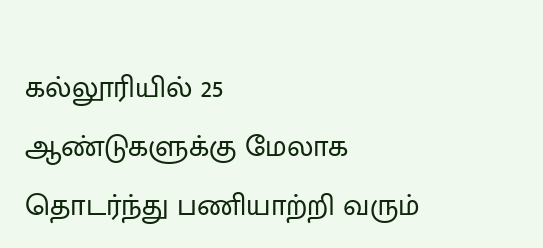கல்லூரியில் 25 ஆண்டுகளுக்கு மேலாக தொடர்ந்து பணியாற்றி வரும்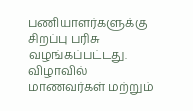பணியாளர்களுக்கு சிறப்பு பரிசு வழங்கப்பட்டது. விழாவில் மாணவர்கள் மற்றும்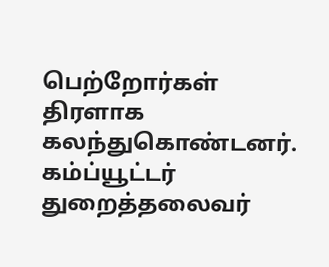பெற்றோர்கள் திரளாக கலந்துகொண்டனர். கம்ப்யூட்டர் துறைத்தலைவர்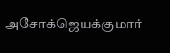அசோக்ஜெயக்குமார்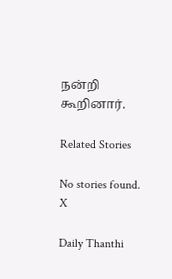நன்றி கூறினார்.

Related Stories

No stories found.
X

Daily Thanthi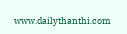www.dailythanthi.com